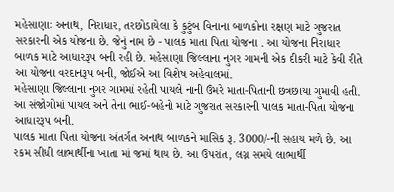મહેસાણાઃ અનાથ, નિરાધાર, તરછોડાયેલા કે કુટુંબ વિનાના બાળકોના રક્ષણ માટે ગુજરાત સરકારની એક યોજના છે. જેનું નામ છે - પાલક માતા પિતા યોજના . આ યોજના નિરાધાર બાળક માટે આધારરૂપ બની રહી છે. મહેસાણા જિલ્લાના નુગર ગામની એક દીકરી માટે કેવી રીતે આ યોજના વરદાનરૂપ બની, જોઈએ આ વિશેષ અહેવાલમાં.
મહેસાણા જિલ્લાના નુગર ગામમાં રહેતી પાયલે નાની ઉંમરે માતા-પિતાની છત્રછાયા ગુમાવી હતી. આ સંજોગોમાં પાયલ અને તેના ભાઈ-બહેનો માટે ગુજરાત સરકારની પાલક માતા-પિતા યોજના આધારરૂપ બની.
પાલક માતા પિતા યોજના અંતર્ગત અનાથ બાળકને માસિક રૂ. 3000/-ની સહાય મળે છે. આ રકમ સીધી લાભાર્થીના ખાતા માં જમાં થાય છે. આ ઉપરાંત, લગ્ન સમયે લાભાર્થી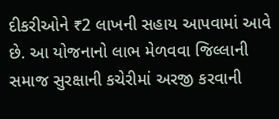દીકરીઓને ₹2 લાખની સહાય આપવામાં આવે છે. આ યોજનાનો લાભ મેળવવા જિલ્લાની સમાજ સુરક્ષાની કચેરીમાં અરજી કરવાની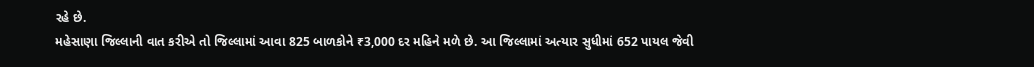રહે છે.
મહેસાણા જિલ્લાની વાત કરીએ તો જિલ્લામાં આવા 825 બાળકોને ₹3,000 દર મહિને મળે છે. આ જિલ્લામાં અત્યાર સુધીમાં 652 પાયલ જેવી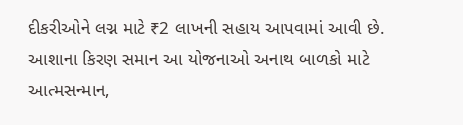દીકરીઓને લગ્ન માટે ₹2 લાખની સહાય આપવામાં આવી છે.
આશાના કિરણ સમાન આ યોજનાઓ અનાથ બાળકો માટે આત્મસન્માન,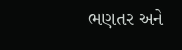ભણતર અને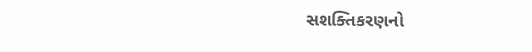સશક્તિકરણનો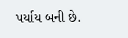પર્યાય બની છે.